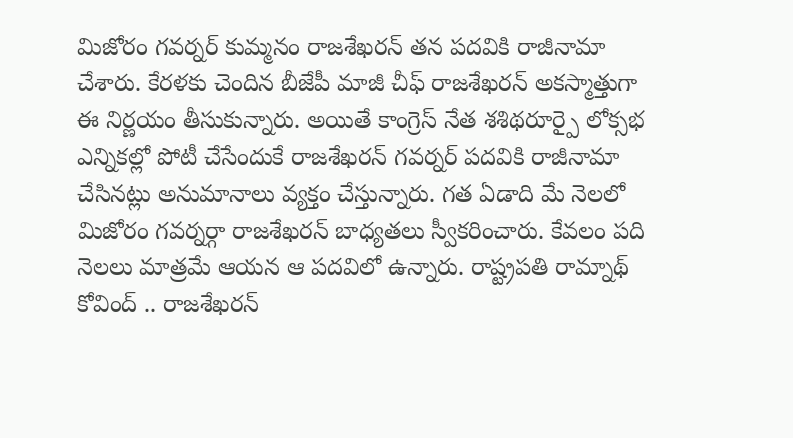మిజోరం గవర్నర్ కుమ్మనం రాజశేఖరన్ తన పదవికి రాజీనామా చేశారు. కేరళకు చెందిన బీజేపీ మాజీ చీఫ్ రాజశేఖరన్ అకస్మాత్తుగా ఈ నిర్ణయం తీసుకున్నారు. అయితే కాంగ్రెస్ నేత శశిథరూర్పై లోక్సభ ఎన్నికల్లో పోటీ చేసేందుకే రాజశేఖరన్ గవర్నర్ పదవికి రాజీనామా చేసినట్లు అనుమానాలు వ్యక్తం చేస్తున్నారు. గత ఏడాది మే నెలలో మిజోరం గవర్నర్గా రాజశేఖరన్ బాధ్యతలు స్వీకరించారు. కేవలం పది నెలలు మాత్రమే ఆయన ఆ పదవిలో ఉన్నారు. రాష్ట్రపతి రామ్నాథ్ కోవింద్ .. రాజశేఖరన్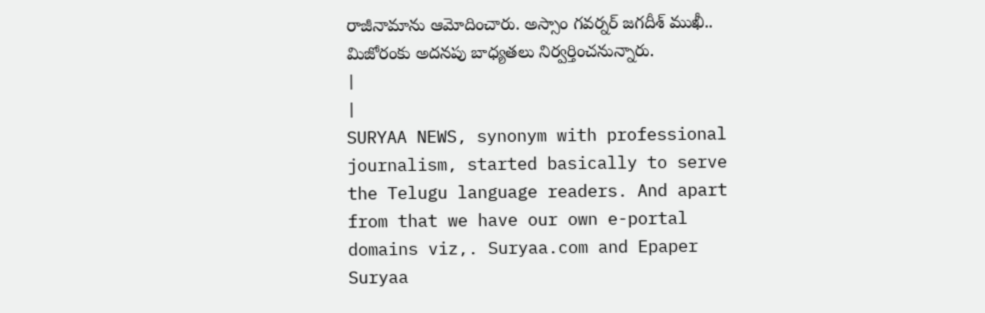రాజీనామాను ఆమోదించారు. అస్సాం గవర్నర్ జగదీశ్ ముఖీ.. మిజోరంకు అదనపు బాధ్యతలు నిర్వర్తించనున్నారు.
|
|
SURYAA NEWS, synonym with professional journalism, started basically to serve the Telugu language readers. And apart from that we have our own e-portal domains viz,. Suryaa.com and Epaper Suryaa